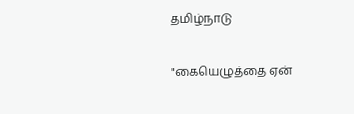தமிழ்நாடு

"கையெழுத்தை ஏன்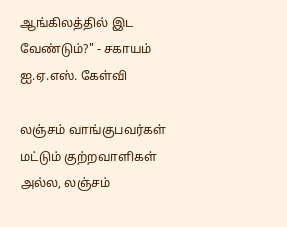ஆங்கிலத்தில் இட வேண்டும்?" - சகாயம் ஐ.ஏ.எஸ். கேள்வி

லஞ்சம் வாங்குபவர்கள் மட்டும் குற்றவாளிகள் அல்ல, லஞ்சம்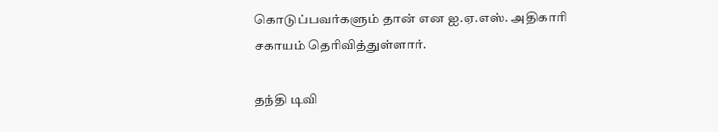கொடுப்பவர்களும் தான் என ஐ.ஏ.எஸ். அதிகாரி சகாயம் தெரிவித்துள்ளார்.

தந்தி டிவி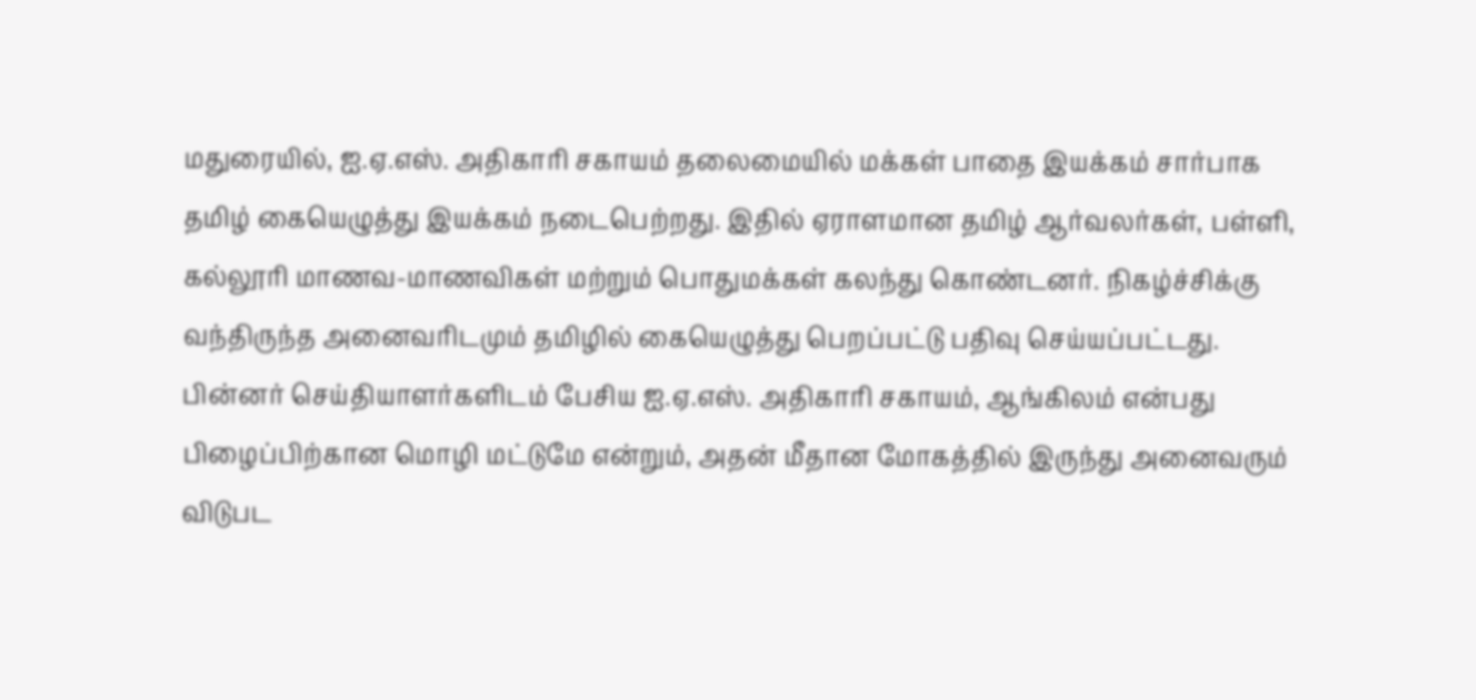மதுரையில், ஐ.ஏ.எஸ். அதிகாரி சகாயம் தலைமையில் மக்கள் பாதை இயக்கம் சார்பாக தமிழ் கையெழுத்து இயக்கம் நடைபெற்றது. இதில் ஏராளமான தமிழ் ஆர்வலர்கள், பள்ளி, கல்லூரி மாணவ-மாணவிகள் மற்றும் பொதுமக்கள் கலந்து கொண்டனர். நிகழ்ச்சிக்கு வந்திருந்த அனைவரிடமும் தமிழில் கையெழுத்து பெறப்பட்டு பதிவு செய்யப்பட்டது. பின்னர் செய்தியாளர்களிடம் பேசிய ஐ.ஏ.எஸ். அதிகாரி சகாயம், ஆங்கிலம் என்பது பிழைப்பிற்கான மொழி மட்டுமே என்றும், அதன் மீதான மோகத்தில் இருந்து அனைவரும் விடுபட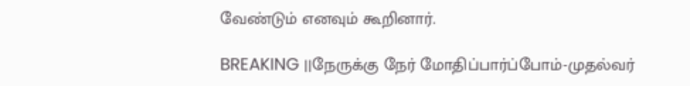வேண்டும் எனவும் கூறினார்.

BREAKING ||நேருக்கு நேர் மோதிப்பார்ப்போம்-முதல்வர்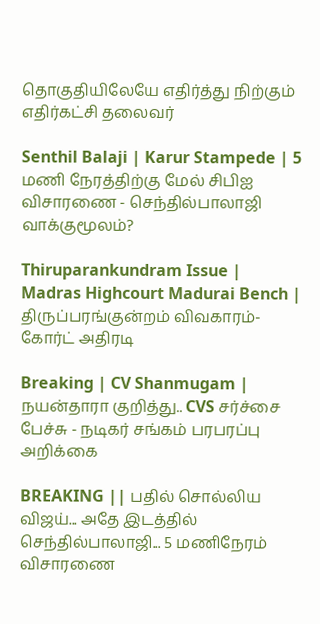தொகுதியிலேயே எதிர்த்து நிற்கும் எதிர்கட்சி தலைவர்

Senthil Balaji | Karur Stampede | 5 மணி நேரத்திற்கு மேல் சிபிஐ விசாரணை - செந்தில்பாலாஜி வாக்குமூலம்?

Thiruparankundram Issue | Madras Highcourt Madurai Bench | திருப்பரங்குன்றம் விவகாரம்- கோர்ட் அதிரடி

Breaking | CV Shanmugam | நயன்தாரா குறித்து.. CVS சர்ச்சை பேச்சு - நடிகர் சங்கம் பரபரப்பு அறிக்கை

BREAKING || பதில் சொல்லிய விஜய்... அதே இடத்தில் செந்தில்பாலாஜி... 5 மணிநேரம் விசாரணை